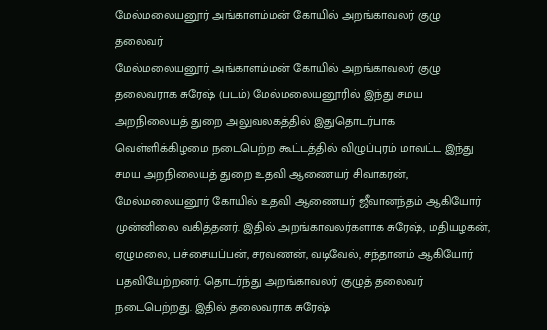மேல்மலையனூர் அங்காளம்மன் கோயில் அறங்காவலர் குழு தலைவர்
மேல்மலையனூர் அங்காளம்மன் கோயில் அறங்காவலர் குழு தலைவராக சுரேஷ் (படம்) மேல்மலையனூரில் இந்து சமய அறநிலையத் துறை அலுவலகத்தில் இதுதொடர்பாக வெள்ளிக்கிழமை நடைபெற்ற கூட்டத்தில் விழுப்புரம் மாவட்ட இந்து சமய அறநிலையத் துறை உதவி ஆணையர் சிவாகரன், மேல்மலையனூர் கோயில் உதவி ஆணையர் ஜீவானந்தம் ஆகியோர் முன்னிலை வகித்தனர். இதில் அறங்காவலர்களாக சுரேஷ், மதியழகன், ஏழுமலை, பச்சையப்பன், சரவணன், வடிவேல், சந்தானம் ஆகியோர் பதவியேற்றனர். தொடர்ந்து அறங்காவலர் குழுத் தலைவர் நடைபெற்றது. இதில் தலைவராக சுரேஷ்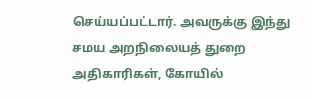செய்யப்பட்டார். அவருக்கு இந்து சமய அறநிலையத் துறை அதிகாரிகள், கோயில்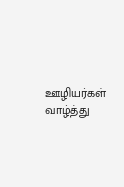ஊழியர்கள் வாழ்த்து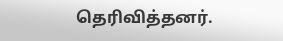தெரிவித்தனர்.